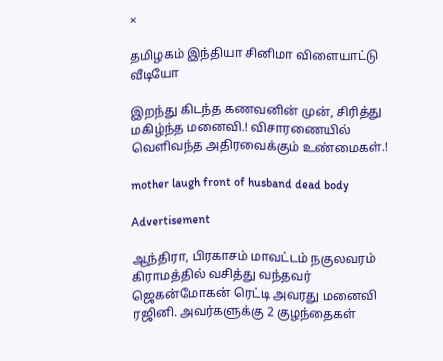×

தமிழகம் இந்தியா சினிமா விளையாட்டு வீடியோ

இறந்து கிடந்த கணவனின் முன், சிரித்து மகிழ்ந்த மனைவி.! விசாரணையில் வெளிவந்த அதிரவைக்கும் உண்மைகள்.!

mother laugh front of husband dead body

Advertisement

ஆந்திரா, பிரகாசம் மாவட்டம் நகுலவரம் கிராமத்தில் வசித்து வந்தவர் ஜெகன்மோகன் ரெட்டி அவரது மனைவி ரஜினி. அவர்களுக்கு 2 குழந்தைகள்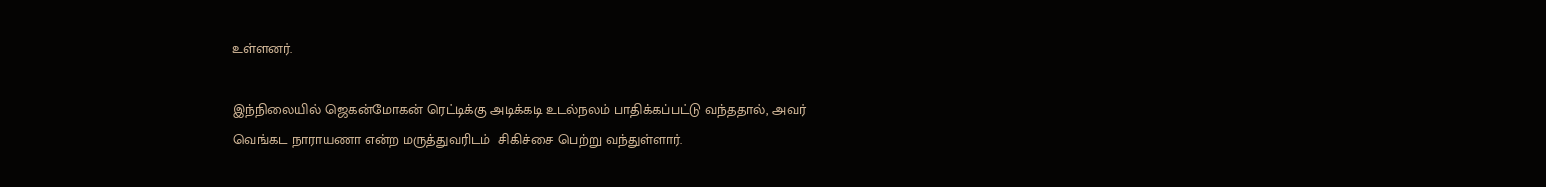உள்ளனர்.

இந்நிலையில் ஜெகன்மோகன் ரெட்டிக்கு அடிக்கடி உடல்நலம் பாதிக்கப்பட்டு வந்ததால், அவர் வெங்கட நாராயணா என்ற மருத்துவரிடம்  சிகிச்சை பெற்று வந்துள்ளார்.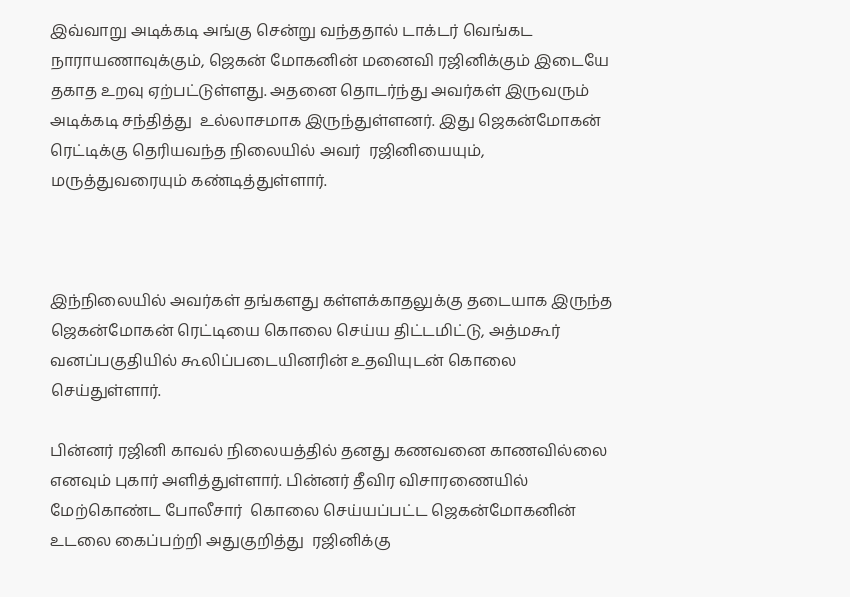இவ்வாறு அடிக்கடி அங்கு சென்று வந்ததால் டாக்டர் வெங்கட நாராயணாவுக்கும், ஜெகன் மோகனின் மனைவி ரஜினிக்கும் இடையே தகாத உறவு ஏற்பட்டுள்ளது. அதனை தொடர்ந்து அவர்கள் இருவரும் அடிக்கடி சந்தித்து  உல்லாசமாக இருந்துள்ளனர். இது ஜெகன்மோகன் ரெட்டிக்கு தெரியவந்த நிலையில் அவர்  ரஜினியையும், மருத்துவரையும் கண்டித்துள்ளார்.



இந்நிலையில் அவர்கள் தங்களது கள்ளக்காதலுக்கு தடையாக இருந்த ஜெகன்மோகன் ரெட்டியை கொலை செய்ய திட்டமிட்டு, அத்மகூர் வனப்பகுதியில் கூலிப்படையினரின் உதவியுடன் கொலை செய்துள்ளார்.

பின்னர் ரஜினி காவல் நிலையத்தில் தனது கணவனை காணவில்லை எனவும் புகார் அளித்துள்ளார். பின்னர் தீவிர விசாரணையில் மேற்கொண்ட போலீசார்  கொலை செய்யப்பட்ட ஜெகன்மோகனின் உடலை கைப்பற்றி அதுகுறித்து  ரஜினிக்கு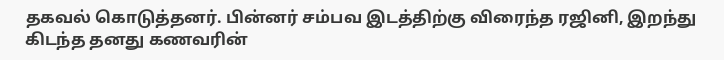தகவல் கொடுத்தனர். பின்னர் சம்பவ இடத்திற்கு விரைந்த ரஜினி, இறந்து கிடந்த தனது கணவரின்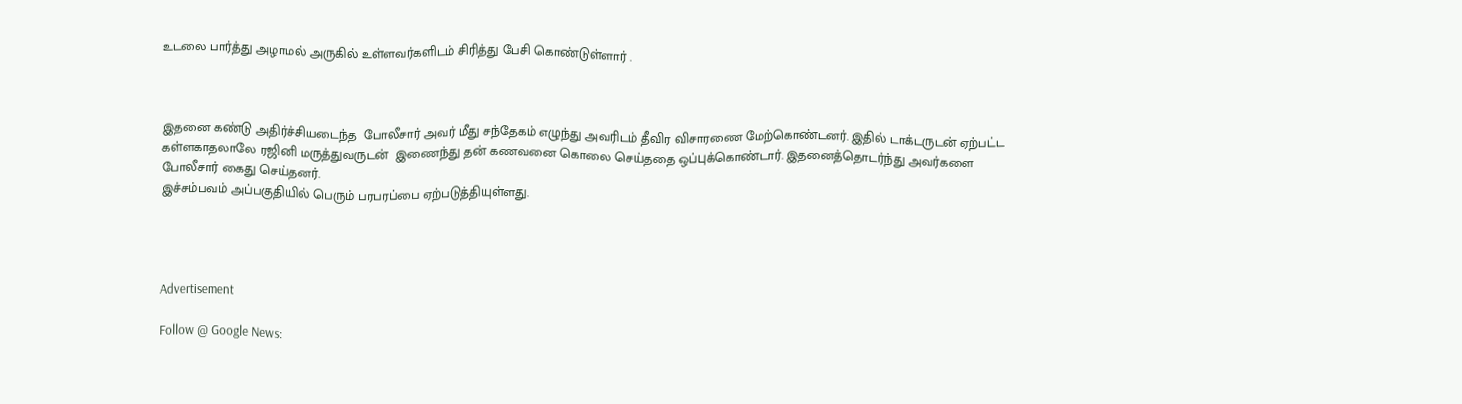உடலை பார்த்து அழாமல் அருகில் உள்ளவர்களிடம் சிரித்து பேசி கொண்டுள்ளார் .



இதனை கண்டு அதிர்ச்சியடைந்த  போலீசார் அவர் மீது சந்தேகம் எழுந்து அவரிடம் தீவிர விசாரணை மேற்கொண்டனர். இதில் டாக்டருடன் ஏற்பட்ட கள்ளகாதலாலே ரஜினி மருத்துவருடன்  இணைந்து தன் கணவனை கொலை செய்ததை ஒப்புக்கொண்டார். இதனைத்தொடர்ந்து அவர்களை போலீசார் கைது செய்தனர்.
இச்சம்பவம் அப்பகுதியில் பெரும் பரபரப்பை ஏற்படுத்தியுள்ளது.




Advertisement

Follow @ Google News: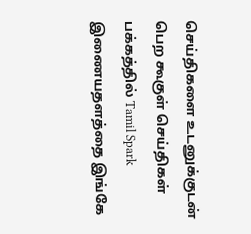செய்திகளை உடனுக்குடன் பெற கூகுள் செய்திகள் பக்கத்தில் Tamil Spark இணையதளத்தை இங்கே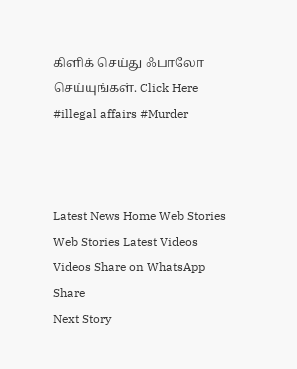கிளிக் செய்து ஃபாலோ செய்யுங்கள். Click Here
#illegal affairs #Murder



Latest News Home Web Stories Web Stories Latest Videos Videos Share on WhatsApp Share
Next Story